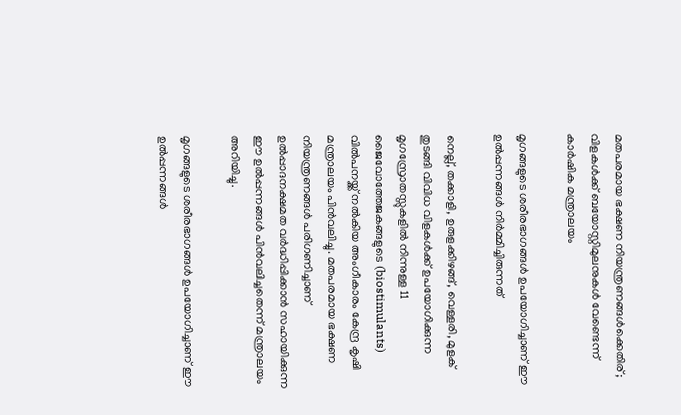മതപരമായ ഭക്ഷണ നിയന്ത്രണങ്ങൾക്കെതിര്; വിളകൾക്ക് ബയോസ്റ്റിമുലനുകൾ വേണ്ടെന്ന് കാർഷിക മന്ത്രാലയം

മൃഗങ്ങളുടെ ശരീരഭാഗങ്ങൾ ഉപയോഗിച്ചാണ് ഈ ഉൽപ്പന്നങ്ങൾ നിർമ്മിച്ചിരുന്നത്

നെല്ല്, തക്കാളി, ഉരുളക്കിഴങ്ങ്, വെള്ളരി, മുളക് തുടങ്ങി വിവിധ വിളകൾക്ക് ഉപയോഗിക്കുന്ന മൃഗസ്രോതസ്സുകളിൽ നിന്നുള്ള 11 ജൈവോത്തേജകങ്ങളുടെ (biostimulants) വിൽപനയ്ക്ക് നൽകിയ അംഗീകാരം കേന്ദ്ര കൃഷി മന്ത്രാലയം പിൻവലിച്ചു. മതപരമായ ഭക്ഷണ നിയന്ത്രണങ്ങൾ പരിഗണിച്ചാണ് ഉൽപ്പാദനക്ഷമത വർദ്ധിപ്പിക്കാൻ സഹായിക്കുന്ന ഈ ഉൽപ്പന്നങ്ങൾ പിൻവലിച്ചതെന്ന് മന്ത്രാലയം അറിയിച്ചു.

മൃഗങ്ങളുടെ ശരീരഭാഗങ്ങൾ ഉപയോഗിച്ചാണ് ഈ ഉൽപ്പന്നങ്ങൾ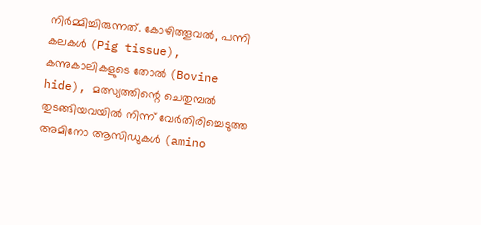നിർമ്മിച്ചിരുന്നത്. കോഴിത്തൂവൽ, പന്നി കലകൾ (Pig tissue), കന്നുകാലികളുടെ തോൽ (Bovine hide), മത്സ്യത്തിന്റെ ചെതുമ്പൽ തുടങ്ങിയവയിൽ നിന്ന് വേർതിരിച്ചെടുത്ത അമിനോ ആസിഡുകൾ (amino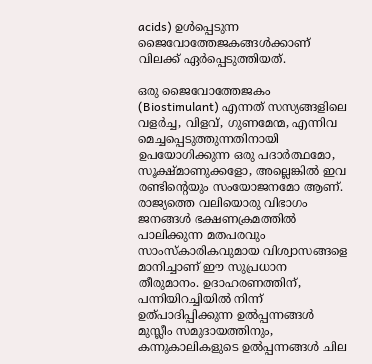acids) ഉൾപ്പെടുന്ന ജൈവോത്തേജകങ്ങൾക്കാണ് വിലക്ക് ഏർപ്പെടുത്തിയത്.

ഒരു ജൈവോത്തേജകം (Biostimulant) എന്നത് സസ്യങ്ങളിലെ വളർച്ച, വിളവ്, ഗുണമേന്മ, എന്നിവ മെച്ചപ്പെടുത്തുന്നതിനായി ഉപയോഗിക്കുന്ന ഒരു പദാർത്ഥമോ, സൂക്ഷ്മാണുക്കളോ, അല്ലെങ്കിൽ ഇവ രണ്ടിന്റെയും സംയോജനമോ ആണ്. രാജ്യത്തെ വലിയൊരു വിഭാഗം ജനങ്ങൾ ഭക്ഷണക്രമത്തിൽ പാലിക്കുന്ന മതപരവും സാംസ്കാരികവുമായ വിശ്വാസങ്ങളെ മാനിച്ചാണ് ഈ സുപ്രധാന തീരുമാനം. ഉദാഹരണത്തിന്, പന്നിയിറച്ചിയിൽ നിന്ന് ഉത്പാദിപ്പിക്കുന്ന ഉൽപ്പന്നങ്ങൾ മുസ്ലീം സമുദായത്തിനും, കന്നുകാലികളുടെ ഉൽപ്പന്നങ്ങൾ ചില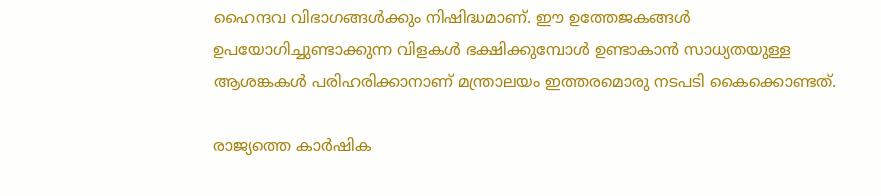ഹൈന്ദവ വിഭാഗങ്ങൾക്കും നിഷിദ്ധമാണ്. ഈ ഉത്തേജകങ്ങൾ ഉപയോഗിച്ചുണ്ടാക്കുന്ന വിളകൾ ഭക്ഷിക്കുമ്പോൾ ഉണ്ടാകാൻ സാധ്യതയുള്ള ആശങ്കകൾ പരിഹരിക്കാനാണ് മന്ത്രാലയം ഇത്തരമൊരു നടപടി കൈക്കൊണ്ടത്.

രാജ്യത്തെ കാർഷിക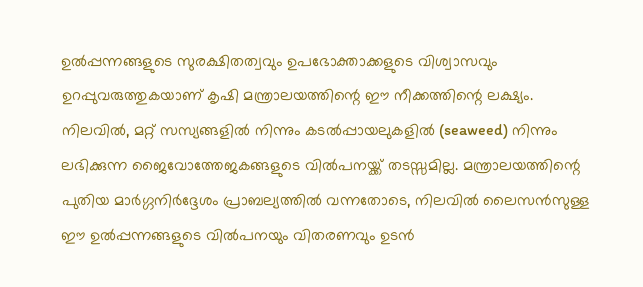ഉൽപ്പന്നങ്ങളുടെ സുരക്ഷിതത്വവും ഉപഭോക്താക്കളുടെ വിശ്വാസവും ഉറപ്പുവരുത്തുകയാണ് കൃഷി മന്ത്രാലയത്തിന്റെ ഈ നീക്കത്തിന്റെ ലക്ഷ്യം. നിലവിൽ, മറ്റ് സസ്യങ്ങളിൽ നിന്നും കടൽപ്പായലുകളിൽ (seaweed) നിന്നും ലഭിക്കുന്ന ജൈവോത്തേജകങ്ങളുടെ വിൽപനയ്ക്ക് തടസ്സമില്ല. മന്ത്രാലയത്തിന്റെ പുതിയ മാർഗ്ഗനിർദ്ദേശം പ്രാബല്യത്തിൽ വന്നതോടെ, നിലവിൽ ലൈസൻസുള്ള ഈ ഉൽപ്പന്നങ്ങളുടെ വിൽപനയും വിതരണവും ഉടൻ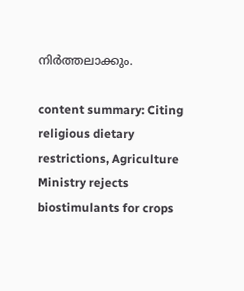നിർത്തലാക്കും.

content summary: Citing religious dietary restrictions, Agriculture Ministry rejects biostimulants for crops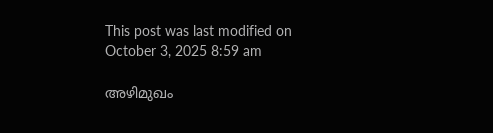This post was last modified on October 3, 2025 8:59 am

അഴിമുഖം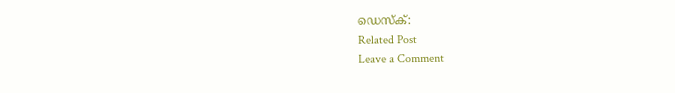ഡെസ്‌ക്:
Related Post
Leave a Comment